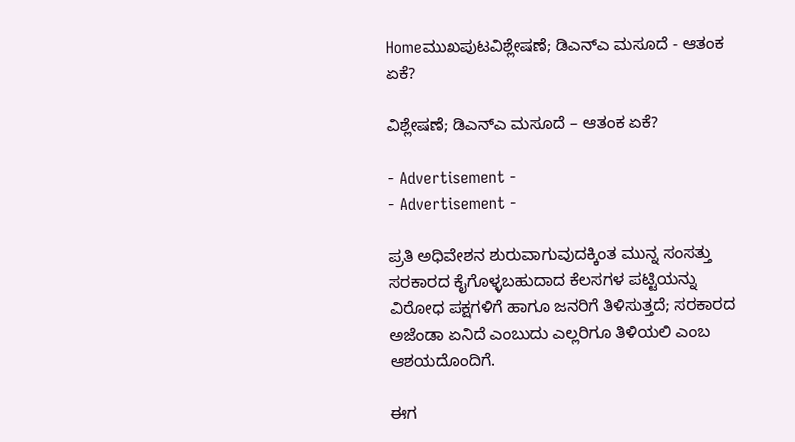Homeಮುಖಪುಟವಿಶ್ಲೇಷಣೆ; ಡಿಎನ್‌ಎ ಮಸೂದೆ - ಆತಂಕ ಏಕೆ?

ವಿಶ್ಲೇಷಣೆ; ಡಿಎನ್‌ಎ ಮಸೂದೆ – ಆತಂಕ ಏಕೆ?

- Advertisement -
- Advertisement -

ಪ್ರತಿ ಅಧಿವೇಶನ ಶುರುವಾಗುವುದಕ್ಕಿಂತ ಮುನ್ನ ಸಂಸತ್ತು ಸರಕಾರದ ಕೈಗೊಳ್ಳಬಹುದಾದ ಕೆಲಸಗಳ ಪಟ್ಟಿಯನ್ನು ವಿರೋಧ ಪಕ್ಷಗಳಿಗೆ ಹಾಗೂ ಜನರಿಗೆ ತಿಳಿಸುತ್ತದೆ; ಸರಕಾರದ ಅಜೆಂಡಾ ಏನಿದೆ ಎಂಬುದು ಎಲ್ಲರಿಗೂ ತಿಳಿಯಲಿ ಎಂಬ ಆಶಯದೊಂದಿಗೆ.

ಈಗ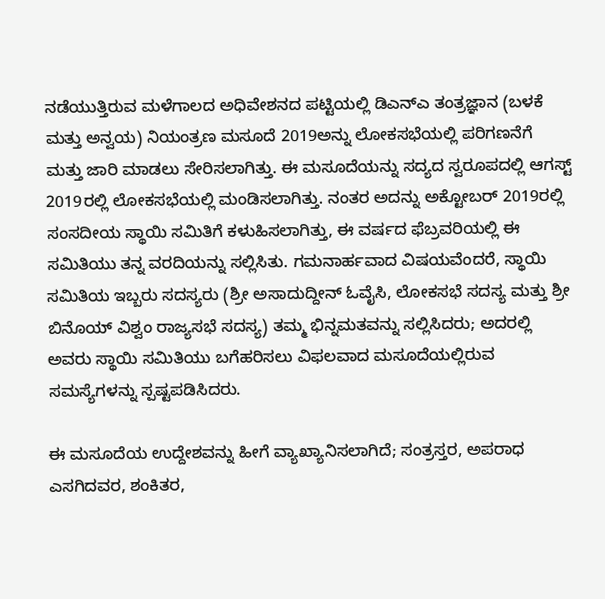ನಡೆಯುತ್ತಿರುವ ಮಳೆಗಾಲದ ಅಧಿವೇಶನದ ಪಟ್ಟಿಯಲ್ಲಿ ಡಿಎನ್‌ಎ ತಂತ್ರಜ್ಞಾನ (ಬಳಕೆ ಮತ್ತು ಅನ್ವಯ) ನಿಯಂತ್ರಣ ಮಸೂದೆ 2019ಅನ್ನು ಲೋಕಸಭೆಯಲ್ಲಿ ಪರಿಗಣನೆಗೆ ಮತ್ತು ಜಾರಿ ಮಾಡಲು ಸೇರಿಸಲಾಗಿತ್ತು. ಈ ಮಸೂದೆಯನ್ನು ಸದ್ಯದ ಸ್ವರೂಪದಲ್ಲಿ ಆಗಸ್ಟ್ 2019ರಲ್ಲಿ ಲೋಕಸಭೆಯಲ್ಲಿ ಮಂಡಿಸಲಾಗಿತ್ತು. ನಂತರ ಅದನ್ನು ಅಕ್ಟೋಬರ್ 2019ರಲ್ಲಿ ಸಂಸದೀಯ ಸ್ಥಾಯಿ ಸಮಿತಿಗೆ ಕಳುಹಿಸಲಾಗಿತ್ತು, ಈ ವರ್ಷದ ಫೆಬ್ರವರಿಯಲ್ಲಿ ಈ ಸಮಿತಿಯು ತನ್ನ ವರದಿಯನ್ನು ಸಲ್ಲಿಸಿತು. ಗಮನಾರ್ಹವಾದ ವಿಷಯವೆಂದರೆ, ಸ್ಥಾಯಿ ಸಮಿತಿಯ ಇಬ್ಬರು ಸದಸ್ಯರು (ಶ್ರೀ ಅಸಾದುದ್ದೀನ್ ಓವೈಸಿ, ಲೋಕಸಭೆ ಸದಸ್ಯ ಮತ್ತು ಶ್ರೀ ಬಿನೊಯ್ ವಿಶ್ವಂ ರಾಜ್ಯಸಭೆ ಸದಸ್ಯ) ತಮ್ಮ ಭಿನ್ನಮತವನ್ನು ಸಲ್ಲಿಸಿದರು; ಅದರಲ್ಲಿ ಅವರು ಸ್ಥಾಯಿ ಸಮಿತಿಯು ಬಗೆಹರಿಸಲು ವಿಫಲವಾದ ಮಸೂದೆಯಲ್ಲಿರುವ ಸಮಸ್ಯೆಗಳನ್ನು ಸ್ಪಷ್ಟಪಡಿಸಿದರು.

ಈ ಮಸೂದೆಯ ಉದ್ದೇಶವನ್ನು ಹೀಗೆ ವ್ಯಾಖ್ಯಾನಿಸಲಾಗಿದೆ; ಸಂತ್ರಸ್ತರ, ಅಪರಾಧ ಎಸಗಿದವರ, ಶಂಕಿತರ,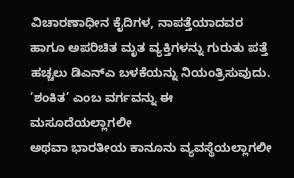ವಿಚಾರಣಾಧೀನ ಕೈದಿಗಳ, ನಾಪತ್ತೆಯಾದವರ ಹಾಗೂ ಅಪರಿಚಿತ ಮೃತ ವ್ಯಕ್ತಿಗಳನ್ನು ಗುರುತು ಪತ್ತೆ ಹಚ್ಚಲು ಡಿಎನ್‌ಎ ಬಳಕೆಯನ್ನು ನಿಯಂತ್ರಿಸುವುದು. ’ಶಂಕಿತ’ ಎಂಬ ವರ್ಗವನ್ನು ಈ ಮಸೂದೆಯಲ್ಲಾಗಲೀ
ಅಥವಾ ಭಾರತೀಯ ಕಾನೂನು ವ್ಯವಸ್ಥೆಯಲ್ಲಾಗಲೀ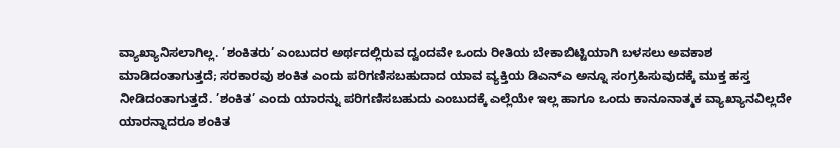ವ್ಯಾಖ್ಯಾನಿಸಲಾಗಿಲ್ಲ. ’ಶಂಕಿತರು’ ಎಂಬುದರ ಅರ್ಥದಲ್ಲಿರುವ ದ್ವಂದವೇ ಒಂದು ರೀತಿಯ ಬೇಕಾಬಿಟ್ಟಿಯಾಗಿ ಬಳಸಲು ಅವಕಾಶ ಮಾಡಿದಂತಾಗುತ್ತದೆ; ಸರಕಾರವು ಶಂಕಿತ ಎಂದು ಪರಿಗಣಿಸಬಹುದಾದ ಯಾವ ವ್ಯಕ್ತಿಯ ಡಿಎನ್‌ಎ ಅನ್ನೂ ಸಂಗ್ರಹಿಸುವುದಕ್ಕೆ ಮುಕ್ತ ಹಸ್ತ ನೀಡಿದಂತಾಗುತ್ತದೆ. ’ಶಂಕಿತ’ ಎಂದು ಯಾರನ್ನು ಪರಿಗಣಿಸಬಹುದು ಎಂಬುದಕ್ಕೆ ಎಲ್ಲೆಯೇ ಇಲ್ಲ ಹಾಗೂ ಒಂದು ಕಾನೂನಾತ್ಮಕ ವ್ಯಾಖ್ಯಾನವಿಲ್ಲದೇ ಯಾರನ್ನಾದರೂ ಶಂಕಿತ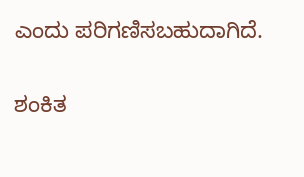ಎಂದು ಪರಿಗಣಿಸಬಹುದಾಗಿದೆ.

ಶಂಕಿತ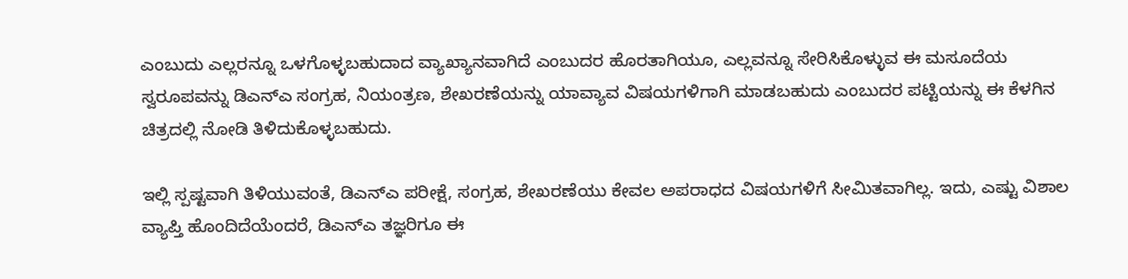ಎಂಬುದು ಎಲ್ಲರನ್ನೂ ಒಳಗೊಳ್ಳಬಹುದಾದ ವ್ಯಾಖ್ಯಾನವಾಗಿದೆ ಎಂಬುದರ ಹೊರತಾಗಿಯೂ, ಎಲ್ಲವನ್ನೂ ಸೇರಿಸಿಕೊಳ್ಳುವ ಈ ಮಸೂದೆಯ ಸ್ವರೂಪವನ್ನು ಡಿಎನ್‌ಎ ಸಂಗ್ರಹ, ನಿಯಂತ್ರಣ, ಶೇಖರಣೆಯನ್ನು ಯಾವ್ಯಾವ ವಿಷಯಗಳಿಗಾಗಿ ಮಾಡಬಹುದು ಎಂಬುದರ ಪಟ್ಟಿಯನ್ನು ಈ ಕೆಳಗಿನ ಚಿತ್ರದಲ್ಲಿ ನೋಡಿ ತಿಳಿದುಕೊಳ್ಳಬಹುದು.

ಇಲ್ಲಿ ಸ್ಪಷ್ಟವಾಗಿ ತಿಳಿಯುವಂತೆ, ಡಿಎನ್‌ಎ ಪರೀಕ್ಷೆ, ಸಂಗ್ರಹ, ಶೇಖರಣೆಯು ಕೇವಲ ಅಪರಾಧದ ವಿಷಯಗಳಿಗೆ ಸೀಮಿತವಾಗಿಲ್ಲ. ಇದು, ಎಷ್ಟು ವಿಶಾಲ ವ್ಯಾಪ್ತಿ ಹೊಂದಿದೆಯೆಂದರೆ, ಡಿಎನ್‌ಎ ತಜ್ಞರಿಗೂ ಈ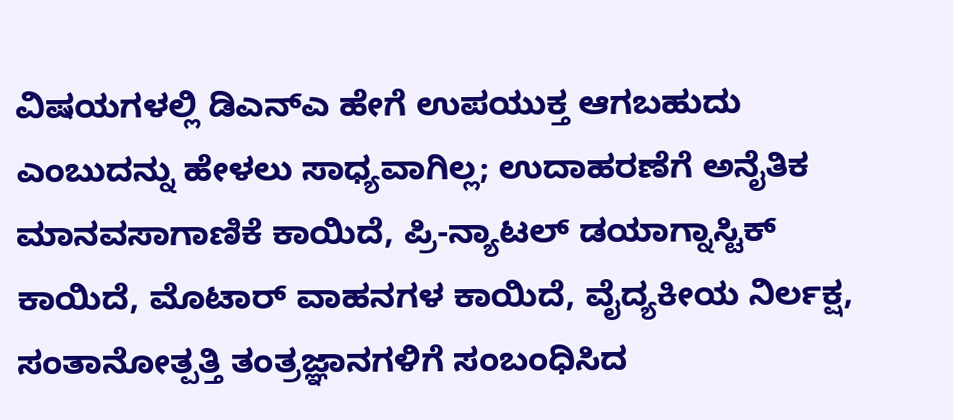ವಿಷಯಗಳಲ್ಲಿ ಡಿಎನ್‌ಎ ಹೇಗೆ ಉಪಯುಕ್ತ ಆಗಬಹುದು ಎಂಬುದನ್ನು ಹೇಳಲು ಸಾಧ್ಯವಾಗಿಲ್ಲ; ಉದಾಹರಣೆಗೆ ಅನೈತಿಕ
ಮಾನವಸಾಗಾಣಿಕೆ ಕಾಯಿದೆ, ಪ್ರಿ-ನ್ಯಾಟಲ್ ಡಯಾಗ್ನಾಸ್ಟಿಕ್ ಕಾಯಿದೆ, ಮೊಟಾರ್ ವಾಹನಗಳ ಕಾಯಿದೆ, ವೈದ್ಯಕೀಯ ನಿರ್ಲಕ್ಷ, ಸಂತಾನೋತ್ಪತ್ತಿ ತಂತ್ರಜ್ಞಾನಗಳಿಗೆ ಸಂಬಂಧಿಸಿದ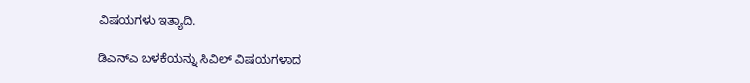ವಿಷಯಗಳು ಇತ್ಯಾದಿ.

ಡಿಎನ್‌ಎ ಬಳಕೆಯನ್ನು ಸಿವಿಲ್ ವಿಷಯಗಳಾದ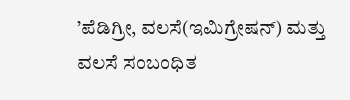’ಪೆಡಿಗ್ರೀ, ವಲಸೆ(ಇಮಿಗ್ರೇಷನ್) ಮತ್ತು ವಲಸೆ ಸಂಬಂಧಿತ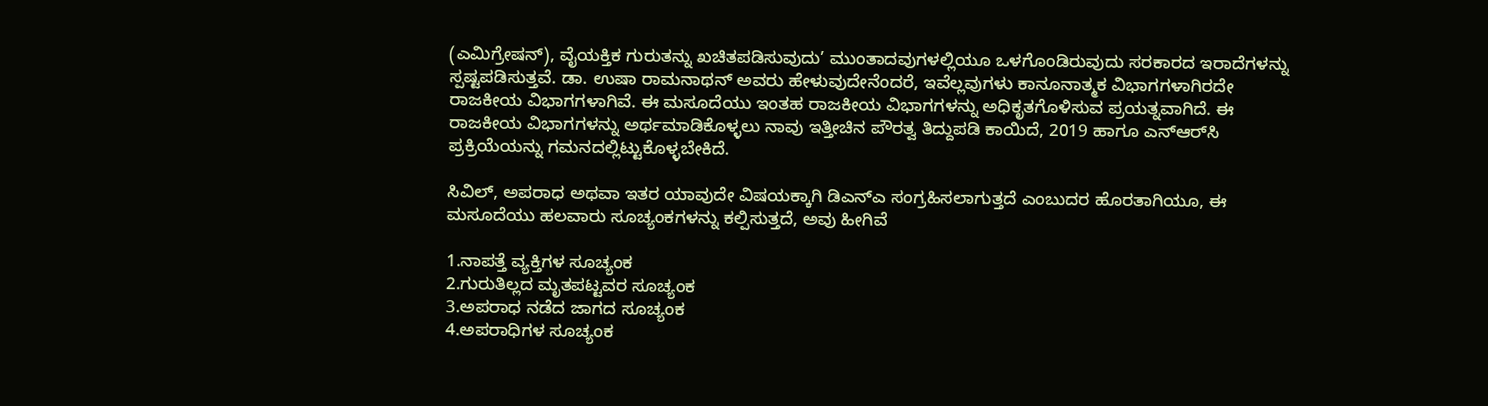(ಎಮಿಗ್ರೇಷನ್), ವೈಯಕ್ತಿಕ ಗುರುತನ್ನು ಖಚಿತಪಡಿಸುವುದು’ ಮುಂತಾದವುಗಳಲ್ಲಿಯೂ ಒಳಗೊಂಡಿರುವುದು ಸರಕಾರದ ಇರಾದೆಗಳನ್ನು ಸ್ಪಷ್ಟಪಡಿಸುತ್ತವೆ. ಡಾ. ಉಷಾ ರಾಮನಾಥನ್ ಅವರು ಹೇಳುವುದೇನೆಂದರೆ, ಇವೆಲ್ಲವುಗಳು ಕಾನೂನಾತ್ಮಕ ವಿಭಾಗಗಳಾಗಿರದೇ ರಾಜಕೀಯ ವಿಭಾಗಗಳಾಗಿವೆ. ಈ ಮಸೂದೆಯು ಇಂತಹ ರಾಜಕೀಯ ವಿಭಾಗಗಳನ್ನು ಅಧಿಕೃತಗೊಳಿಸುವ ಪ್ರಯತ್ನವಾಗಿದೆ. ಈ ರಾಜಕೀಯ ವಿಭಾಗಗಳನ್ನು ಅರ್ಥಮಾಡಿಕೊಳ್ಳಲು ನಾವು ಇತ್ತೀಚಿನ ಪೌರತ್ವ ತಿದ್ದುಪಡಿ ಕಾಯಿದೆ, 2019 ಹಾಗೂ ಎನ್‌ಆರ್‌ಸಿ ಪ್ರಕ್ರಿಯೆಯನ್ನು ಗಮನದಲ್ಲಿಟ್ಟುಕೊಳ್ಳಬೇಕಿದೆ.

ಸಿವಿಲ್, ಅಪರಾಧ ಅಥವಾ ಇತರ ಯಾವುದೇ ವಿಷಯಕ್ಕಾಗಿ ಡಿಎನ್‌ಎ ಸಂಗ್ರಹಿಸಲಾಗುತ್ತದೆ ಎಂಬುದರ ಹೊರತಾಗಿಯೂ, ಈ ಮಸೂದೆಯು ಹಲವಾರು ಸೂಚ್ಯಂಕಗಳನ್ನು ಕಲ್ಪಿಸುತ್ತದೆ, ಅವು ಹೀಗಿವೆ

1.ನಾಪತ್ತೆ ವ್ಯಕ್ತಿಗಳ ಸೂಚ್ಯಂಕ
2.ಗುರುತಿಲ್ಲದ ಮೃತಪಟ್ಟವರ ಸೂಚ್ಯಂಕ
3.ಅಪರಾಧ ನಡೆದ ಜಾಗದ ಸೂಚ್ಯಂಕ
4.ಅಪರಾಧಿಗಳ ಸೂಚ್ಯಂಕ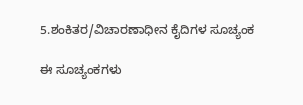5.ಶಂಕಿತರ/ವಿಚಾರಣಾಧೀನ ಕೈದಿಗಳ ಸೂಚ್ಯಂಕ

ಈ ಸೂಚ್ಯಂಕಗಳು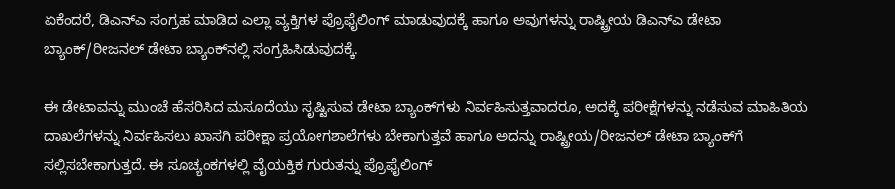ಏಕೆಂದರೆ, ಡಿಎನ್‌ಎ ಸಂಗ್ರಹ ಮಾಡಿದ ಎಲ್ಲಾ ವ್ಯಕ್ತಿಗಳ ಪ್ರೊಫೈಲಿಂಗ್ ಮಾಡುವುದಕ್ಕೆ ಹಾಗೂ ಅವುಗಳನ್ನು ರಾಷ್ಟ್ರೀಯ ಡಿಎನ್‌ಎ ಡೇಟಾ ಬ್ಯಾಂಕ್/ರೀಜನಲ್ ಡೇಟಾ ಬ್ಯಾಂಕ್‌ನಲ್ಲಿ ಸಂಗ್ರಹಿಸಿಡುವುದಕ್ಕೆ.

ಈ ಡೇಟಾವನ್ನು ಮುಂಚೆ ಹೆಸರಿಸಿದ ಮಸೂದೆಯು ಸೃಷ್ಟಿಸುವ ಡೇಟಾ ಬ್ಯಾಂಕ್‌ಗಳು ನಿರ್ವಹಿಸುತ್ತವಾದರೂ, ಅದಕ್ಕೆ ಪರೀಕ್ಷೆಗಳನ್ನು ನಡೆಸುವ ಮಾಹಿತಿಯ ದಾಖಲೆಗಳನ್ನು ನಿರ್ವಹಿಸಲು ಖಾಸಗಿ ಪರೀಕ್ಷಾ ಪ್ರಯೋಗಶಾಲೆಗಳು ಬೇಕಾಗುತ್ತವೆ ಹಾಗೂ ಅದನ್ನು ರಾಷ್ಟ್ರೀಯ/ರೀಜನಲ್ ಡೇಟಾ ಬ್ಯಾಂಕ್‌ಗೆ ಸಲ್ಲಿಸಬೇಕಾಗುತ್ತದೆ. ಈ ಸೂಚ್ಯಂಕಗಳಲ್ಲಿ ವೈಯಕ್ತಿಕ ಗುರುತನ್ನು ಪ್ರೊಫೈಲಿಂಗ್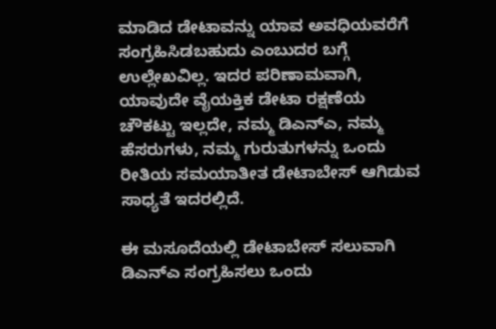ಮಾಡಿದ ಡೇಟಾವನ್ನು ಯಾವ ಅವಧಿಯವರೆಗೆ ಸಂಗ್ರಹಿಸಿಡಬಹುದು ಎಂಬುದರ ಬಗ್ಗೆ ಉಲ್ಲೇಖವಿಲ್ಲ. ಇದರ ಪರಿಣಾಮವಾಗಿ, ಯಾವುದೇ ವೈಯಕ್ತಿಕ ಡೇಟಾ ರಕ್ಷಣೆಯ ಚೌಕಟ್ಟು ಇಲ್ಲದೇ, ನಮ್ಮ ಡಿಎನ್‌ಎ, ನಮ್ಮ ಹೆಸರುಗಳು, ನಮ್ಮ ಗುರುತುಗಳನ್ನು ಒಂದು ರೀತಿಯ ಸಮಯಾತೀತ ಡೇಟಾಬೇಸ್ ಆಗಿಡುವ ಸಾಧ್ಯತೆ ಇದರಲ್ಲಿದೆ.

ಈ ಮಸೂದೆಯಲ್ಲಿ ಡೇಟಾಬೇಸ್ ಸಲುವಾಗಿ ಡಿಎನ್‌ಎ ಸಂಗ್ರಹಿಸಲು ಒಂದು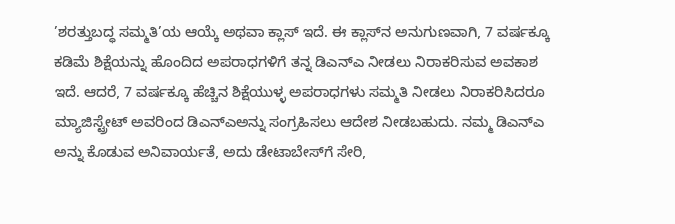’ಶರತ್ತುಬದ್ಧ ಸಮ್ಮತಿ’ಯ ಆಯ್ಕೆ ಅಥವಾ ಕ್ಲಾಸ್ ಇದೆ. ಈ ಕ್ಲಾಸ್‌ನ ಅನುಗುಣವಾಗಿ, 7 ವರ್ಷಕ್ಕೂ ಕಡಿಮೆ ಶಿಕ್ಷೆಯನ್ನು ಹೊಂದಿದ ಅಪರಾಧಗಳಿಗೆ ತನ್ನ ಡಿಎನ್‌ಎ ನೀಡಲು ನಿರಾಕರಿಸುವ ಅವಕಾಶ ಇದೆ. ಆದರೆ, 7 ವರ್ಷಕ್ಕೂ ಹೆಚ್ಚಿನ ಶಿಕ್ಷೆಯುಳ್ಳ ಅಪರಾಧಗಳು ಸಮ್ಮತಿ ನೀಡಲು ನಿರಾಕರಿಸಿದರೂ ಮ್ಯಾಜಿಸ್ಟ್ರೇಟ್ ಅವರಿಂದ ಡಿಎನ್‌ಎಅನ್ನು ಸಂಗ್ರಹಿಸಲು ಆದೇಶ ನೀಡಬಹುದು. ನಮ್ಮ ಡಿಎನ್‌ಎ ಅನ್ನು ಕೊಡುವ ಅನಿವಾರ್ಯತೆ, ಅದು ಡೇಟಾಬೇಸ್‌ಗೆ ಸೇರಿ,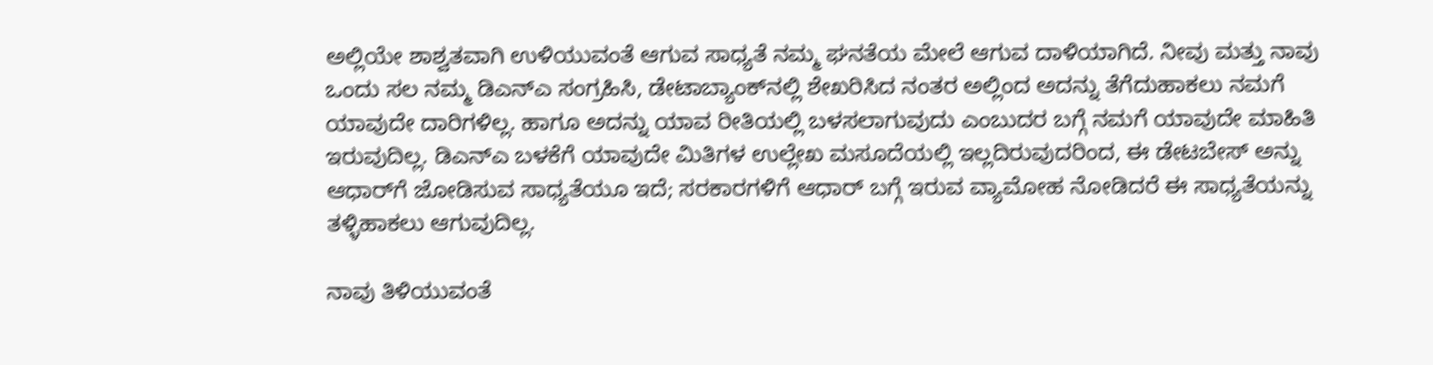ಅಲ್ಲಿಯೇ ಶಾಶ್ವತವಾಗಿ ಉಳಿಯುವಂತೆ ಆಗುವ ಸಾಧ್ಯತೆ ನಮ್ಮ ಘನತೆಯ ಮೇಲೆ ಆಗುವ ದಾಳಿಯಾಗಿದೆ. ನೀವು ಮತ್ತು ನಾವು ಒಂದು ಸಲ ನಮ್ಮ ಡಿಎನ್‌ಎ ಸಂಗ್ರಹಿಸಿ, ಡೇಟಾಬ್ಯಾಂಕ್‌ನಲ್ಲಿ ಶೇಖರಿಸಿದ ನಂತರ ಅಲ್ಲಿಂದ ಅದನ್ನು ತೆಗೆದುಹಾಕಲು ನಮಗೆ ಯಾವುದೇ ದಾರಿಗಳಿಲ್ಲ. ಹಾಗೂ ಅದನ್ನು ಯಾವ ರೀತಿಯಲ್ಲಿ ಬಳಸಲಾಗುವುದು ಎಂಬುದರ ಬಗ್ಗೆ ನಮಗೆ ಯಾವುದೇ ಮಾಹಿತಿ ಇರುವುದಿಲ್ಲ. ಡಿಎನ್‌ಎ ಬಳಕೆಗೆ ಯಾವುದೇ ಮಿತಿಗಳ ಉಲ್ಲೇಖ ಮಸೂದೆಯಲ್ಲಿ ಇಲ್ಲದಿರುವುದರಿಂದ, ಈ ಡೇಟಬೇಸ್ ಅನ್ನು ಆಧಾರ್‌ಗೆ ಜೋಡಿಸುವ ಸಾಧ್ಯತೆಯೂ ಇದೆ; ಸರಕಾರಗಳಿಗೆ ಆಧಾರ್ ಬಗ್ಗೆ ಇರುವ ವ್ಯಾಮೋಹ ನೋಡಿದರೆ ಈ ಸಾಧ್ಯತೆಯನ್ನು ತಳ್ಳಿಹಾಕಲು ಆಗುವುದಿಲ್ಲ.

ನಾವು ತಿಳಿಯುವಂತೆ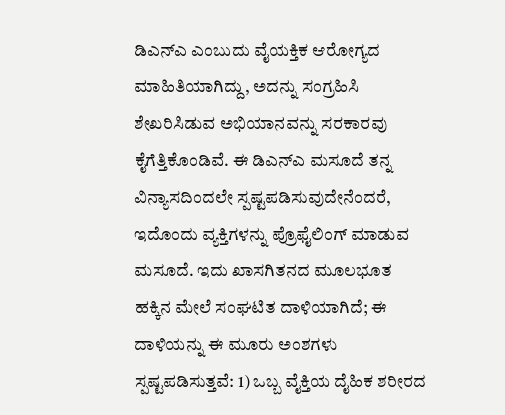ಡಿಎನ್‌ಎ ಎಂಬುದು ವೈಯಕ್ತಿಕ ಆರೋಗ್ಯದ ಮಾಹಿತಿಯಾಗಿದ್ದು, ಅದನ್ನು ಸಂಗ್ರಹಿಸಿ ಶೇಖರಿಸಿಡುವ ಅಭಿಯಾನವನ್ನು ಸರಕಾರವು ಕೈಗೆತ್ತಿಕೊಂಡಿವೆ. ಈ ಡಿಎನ್‌ಎ ಮಸೂದೆ ತನ್ನ ವಿನ್ಯಾಸದಿಂದಲೇ ಸ್ಪಷ್ಟಪಡಿಸುವುದೇನೆಂದರೆ, ಇದೊಂದು ವ್ಯಕ್ತಿಗಳನ್ನು ಪ್ರೊಫೈಲಿಂಗ್ ಮಾಡುವ ಮಸೂದೆ. ಇದು ಖಾಸಗಿತನದ ಮೂಲಭೂತ ಹಕ್ಕಿನ ಮೇಲೆ ಸಂಘಟಿತ ದಾಳಿಯಾಗಿದೆ; ಈ ದಾಳಿಯನ್ನು ಈ ಮೂರು ಅಂಶಗಳು ಸ್ಪಷ್ಟಪಡಿಸುತ್ತವೆ: 1) ಒಬ್ಬ ವೈಕ್ತಿಯ ದೈಹಿಕ ಶರೀರದ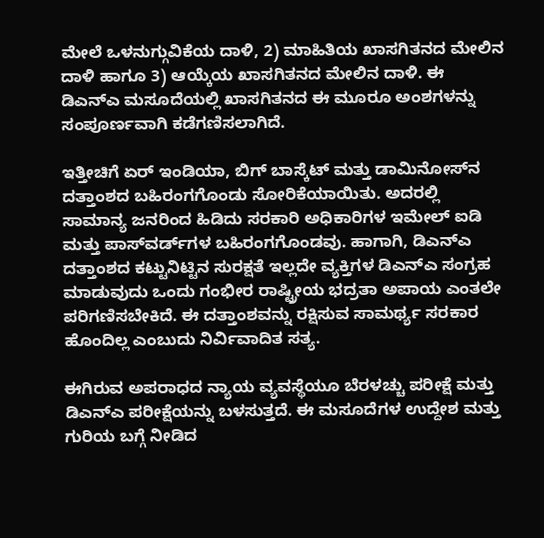ಮೇಲೆ ಒಳನುಗ್ಗುವಿಕೆಯ ದಾಳಿ, 2) ಮಾಹಿತಿಯ ಖಾಸಗಿತನದ ಮೇಲಿನ ದಾಳಿ ಹಾಗೂ 3) ಆಯ್ಕೆಯ ಖಾಸಗಿತನದ ಮೇಲಿನ ದಾಳಿ. ಈ ಡಿಎನ್‌ಎ ಮಸೂದೆಯಲ್ಲಿ ಖಾಸಗಿತನದ ಈ ಮೂರೂ ಅಂಶಗಳನ್ನು ಸಂಪೂರ್ಣವಾಗಿ ಕಡೆಗಣಿಸಲಾಗಿದೆ.

ಇತ್ತೀಚಿಗೆ ಏರ್ ಇಂಡಿಯಾ, ಬಿಗ್ ಬಾಸ್ಕೆಟ್ ಮತ್ತು ಡಾಮಿನೋಸ್‌ನ ದತ್ತಾಂಶದ ಬಹಿರಂಗಗೊಂಡು ಸೋರಿಕೆಯಾಯಿತು. ಅದರಲ್ಲಿ ಸಾಮಾನ್ಯ ಜನರಿಂದ ಹಿಡಿದು ಸರಕಾರಿ ಅಧಿಕಾರಿಗಳ ಇಮೇಲ್ ಐಡಿ ಮತ್ತು ಪಾಸ್‌ವರ್ಡ್‌ಗಳ ಬಹಿರಂಗಗೊಂಡವು. ಹಾಗಾಗಿ, ಡಿಎನ್‌ಎ ದತ್ತಾಂಶದ ಕಟ್ಟುನಿಟ್ಟಿನ ಸುರಕ್ಷತೆ ಇಲ್ಲದೇ ವ್ಯಕ್ತಿಗಳ ಡಿಎನ್‌ಎ ಸಂಗ್ರಹ ಮಾಡುವುದು ಒಂದು ಗಂಭೀರ ರಾಷ್ಟ್ರೀಯ ಭದ್ರತಾ ಅಪಾಯ ಎಂತಲೇ ಪರಿಗಣಿಸಬೇಕಿದೆ. ಈ ದತ್ತಾಂಶವನ್ನು ರಕ್ಷಿಸುವ ಸಾಮರ್ಥ್ಯ ಸರಕಾರ ಹೊಂದಿಲ್ಲ ಎಂಬುದು ನಿರ್ವಿವಾದಿತ ಸತ್ಯ.

ಈಗಿರುವ ಅಪರಾಧದ ನ್ಯಾಯ ವ್ಯವಸ್ಥೆಯೂ ಬೆರಳಚ್ಚು ಪರೀಕ್ಷೆ ಮತ್ತು ಡಿಎನ್‌ಎ ಪರೀಕ್ಷೆಯನ್ನು ಬಳಸುತ್ತದೆ. ಈ ಮಸೂದೆಗಳ ಉದ್ದೇಶ ಮತ್ತು ಗುರಿಯ ಬಗ್ಗೆ ನೀಡಿದ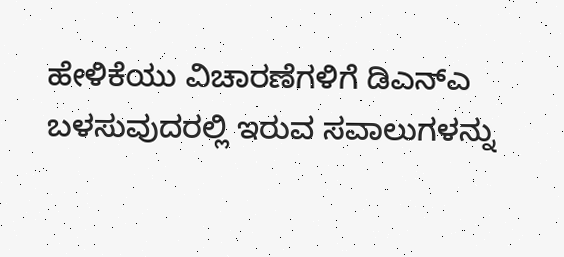ಹೇಳಿಕೆಯು ವಿಚಾರಣೆಗಳಿಗೆ ಡಿಎನ್‌ಎ ಬಳಸುವುದರಲ್ಲಿ ಇರುವ ಸವಾಲುಗಳನ್ನು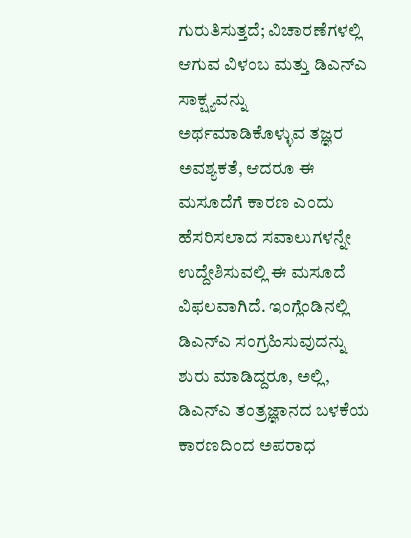ಗುರುತಿಸುತ್ತದೆ; ವಿಚಾರಣೆಗಳಲ್ಲಿ ಆಗುವ ವಿಳಂಬ ಮತ್ತು ಡಿಎನ್‌ಎ ಸಾಕ್ಷ್ಯವನ್ನು ಅರ್ಥಮಾಡಿಕೊಳ್ಳುವ ತಜ್ಞರ ಅವಶ್ಯಕತೆ, ಆದರೂ ಈ ಮಸೂದೆಗೆ ಕಾರಣ ಎಂದು ಹೆಸರಿಸಲಾದ ಸವಾಲುಗಳನ್ನೇ ಉದ್ದೇಶಿಸುವಲ್ಲಿ ಈ ಮಸೂದೆ ವಿಫಲವಾಗಿದೆ. ಇಂಗ್ಲೆಂಡಿನಲ್ಲಿ ಡಿಎನ್‌ಎ ಸಂಗ್ರಹಿಸುವುದನ್ನು ಶುರು ಮಾಡಿದ್ದರೂ, ಅಲ್ಲಿ, ಡಿಎನ್‌ಎ ತಂತ್ರಜ್ಞಾನದ ಬಳಕೆಯ ಕಾರಣದಿಂದ ಅಪರಾಧ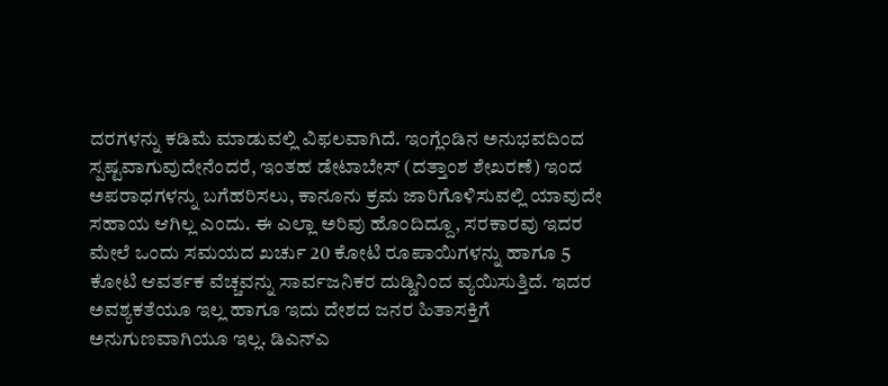ದರಗಳನ್ನು ಕಡಿಮೆ ಮಾಡುವಲ್ಲಿ ವಿಫಲವಾಗಿದೆ. ಇಂಗ್ಲೆಂಡಿನ ಅನುಭವದಿಂದ ಸ್ಪಷ್ಟವಾಗುವುದೇನೆಂದರೆ, ಇಂತಹ ಡೇಟಾಬೇಸ್ (ದತ್ತಾಂಶ ಶೇಖರಣೆ) ಇಂದ ಅಪರಾಧಗಳನ್ನು ಬಗೆಹರಿಸಲು, ಕಾನೂನು ಕ್ರಮ ಜಾರಿಗೊಳಿಸುವಲ್ಲಿ ಯಾವುದೇ ಸಹಾಯ ಆಗಿಲ್ಲ ಎಂದು. ಈ ಎಲ್ಲಾ ಅರಿವು ಹೊಂದಿದ್ದೂ, ಸರಕಾರವು ಇದರ ಮೇಲೆ ಒಂದು ಸಮಯದ ಖರ್ಚು 20 ಕೋಟಿ ರೂಪಾಯಿಗಳನ್ನು ಹಾಗೂ 5 ಕೋಟಿ ಆವರ್ತಕ ವೆಚ್ಚವನ್ನು ಸಾರ್ವಜನಿಕರ ದುಡ್ಡಿನಿಂದ ವ್ಯಯಿಸುತ್ತಿದೆ. ಇದರ ಅವಶ್ಯಕತೆಯೂ ಇಲ್ಲ ಹಾಗೂ ಇದು ದೇಶದ ಜನರ ಹಿತಾಸಕ್ತಿಗೆ ಅನುಗುಣವಾಗಿಯೂ ಇಲ್ಲ. ಡಿಎನ್‌ಎ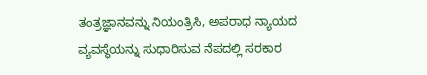ತಂತ್ರಜ್ಞಾನವನ್ನು ನಿಯಂತ್ರಿಸಿ, ಅಪರಾಧ ನ್ಯಾಯದ ವ್ಯವಸ್ಥೆಯನ್ನು ಸುಧಾರಿಸುವ ನೆಪದಲ್ಲಿ ಸರಕಾರ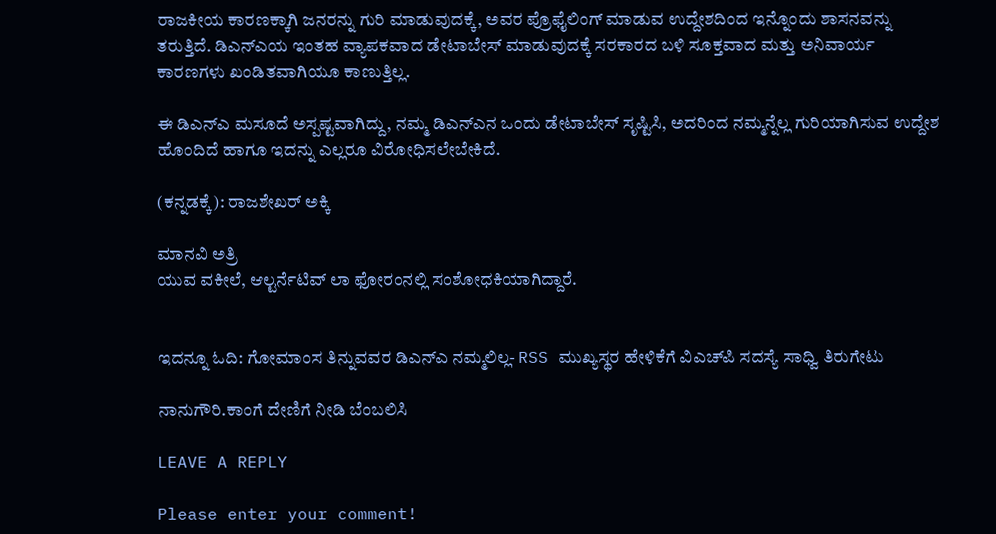ರಾಜಕೀಯ ಕಾರಣಕ್ಕಾಗಿ ಜನರನ್ನು ಗುರಿ ಮಾಡುವುದಕ್ಕೆ, ಅವರ ಪ್ರೊಫೈಲಿಂಗ್ ಮಾಡುವ ಉದ್ದೇಶದಿಂದ ಇನ್ನೊಂದು ಶಾಸನವನ್ನು ತರುತ್ತಿದೆ. ಡಿಎನ್‌ಎಯ ಇಂತಹ ವ್ಯಾಪಕವಾದ ಡೇಟಾಬೇಸ್ ಮಾಡುವುದಕ್ಕೆ ಸರಕಾರದ ಬಳಿ ಸೂಕ್ತವಾದ ಮತ್ತು ಅನಿವಾರ್ಯ ಕಾರಣಗಳು ಖಂಡಿತವಾಗಿಯೂ ಕಾಣುತ್ತಿಲ್ಲ.

ಈ ಡಿಎನ್‌ಎ ಮಸೂದೆ ಅಸ್ಪಷ್ಟವಾಗಿದ್ದು, ನಮ್ಮ ಡಿಎನ್‌ಎನ ಒಂದು ಡೇಟಾಬೇಸ್ ಸೃಷ್ಟಿಸಿ, ಅದರಿಂದ ನಮ್ಮನ್ನೆಲ್ಲ ಗುರಿಯಾಗಿಸುವ ಉದ್ದೇಶ ಹೊಂದಿದೆ ಹಾಗೂ ಇದನ್ನು ಎಲ್ಲರೂ ವಿರೋಧಿಸಲೇಬೇಕಿದೆ.

(ಕನ್ನಡಕ್ಕೆ): ರಾಜಶೇಖರ್ ಅಕ್ಕಿ

ಮಾನವಿ ಅತ್ರಿ
ಯುವ ವಕೀಲೆ, ಆಲ್ಟರ್ನೆಟಿವ್ ಲಾ ಫೋರಂನಲ್ಲಿ ಸಂಶೋಧಕಿಯಾಗಿದ್ದಾರೆ.


ಇದನ್ನೂ ಓದಿ: ಗೋಮಾಂಸ ತಿನ್ನುವವರ ಡಿಎನ್‌ಎ ನಮ್ಮಲಿಲ್ಲ- RSS ಮುಖ್ಯಸ್ಥರ ಹೇಳಿಕೆಗೆ ವಿಎಚ್‌ಪಿ ಸದಸ್ಯೆ ಸಾಧ್ವಿ ತಿರುಗೇಟು

ನಾನುಗೌರಿ.ಕಾಂಗೆ ದೇಣಿಗೆ ನೀಡಿ ಬೆಂಬಲಿಸಿ

LEAVE A REPLY

Please enter your comment!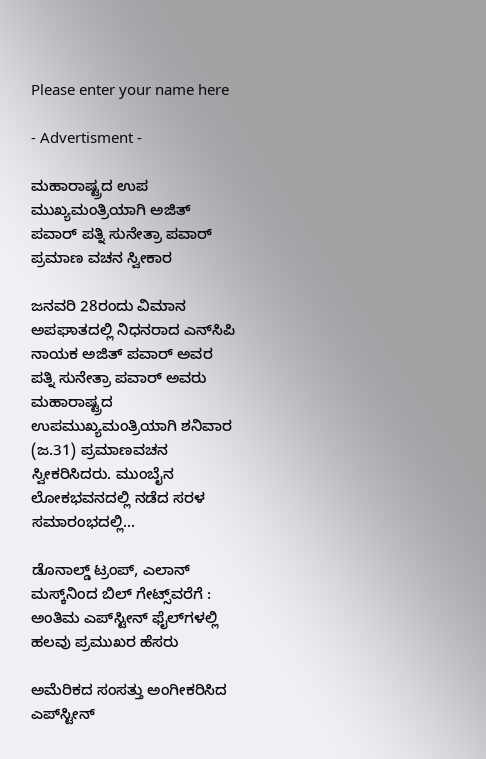Please enter your name here

- Advertisment -

ಮಹಾರಾಷ್ಟ್ರದ ಉಪ ಮುಖ್ಯಮಂತ್ರಿಯಾಗಿ ಅಜಿತ್ ಪವಾರ್ ಪತ್ನಿ ಸುನೇತ್ರಾ ಪವಾರ್ ಪ್ರಮಾಣ ವಚನ ಸ್ವೀಕಾರ

ಜನವರಿ 28ರಂದು ವಿಮಾನ ಅಪಘಾತದಲ್ಲಿ ನಿಧನರಾದ ಎನ್‌ಸಿಪಿ ನಾಯಕ ಅಜಿತ್ ಪವಾರ್ ಅವರ ಪತ್ನಿ ಸುನೇತ್ರಾ ಪವಾರ್ ಅವರು ಮಹಾರಾಷ್ಟ್ರದ ಉಪಮುಖ್ಯಮಂತ್ರಿಯಾಗಿ ಶನಿವಾರ (ಜ.31) ಪ್ರಮಾಣವಚನ ಸ್ವೀಕರಿಸಿದರು. ಮುಂಬೈನ ಲೋಕಭವನದಲ್ಲಿ ನಡೆದ ಸರಳ ಸಮಾರಂಭದಲ್ಲಿ...

ಡೊನಾಲ್ಡ್ ಟ್ರಂಪ್, ಎಲಾನ್ ಮಸ್ಕ್‌ನಿಂದ ಬಿಲ್ ಗೇಟ್ಸ್‌ವರೆಗೆ : ಅಂತಿಮ ಎಪ್‌ಸ್ಟೀನ್‌ ಫೈಲ್‌ಗಳಲ್ಲಿ ಹಲವು ಪ್ರಮುಖರ ಹೆಸರು

ಅಮೆರಿಕದ ಸಂಸತ್ತು ಅಂಗೀಕರಿಸಿದ ಎಪ್‌ಸ್ಟೀನ್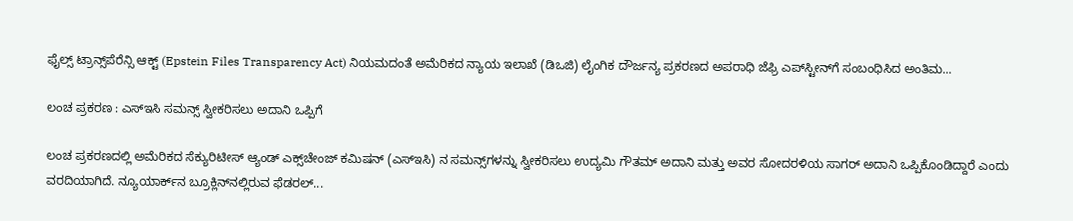ಫೈಲ್ಸ್ ಟ್ರಾನ್ಸ್‌ಪೆರೆನ್ಸಿ ಆಕ್ಟ್ (Epstein Files Transparency Act) ನಿಯಮದಂತೆ ಅಮೆರಿಕದ ನ್ಯಾಯ ಇಲಾಖೆ (ಡಿಒಜಿ) ಲೈಂಗಿಕ ದೌರ್ಜನ್ಯ ಪ್ರಕರಣದ ಅಪರಾಧಿ ಜೆಫ್ರಿ ಎಪ್‌ಸ್ಟೀನ್‌ಗೆ ಸಂಬಂಧಿಸಿದ ಅಂತಿಮ...

ಲಂಚ ಪ್ರಕರಣ : ಎಸ್‌ಇಸಿ ಸಮನ್ಸ್ ಸ್ವೀಕರಿಸಲು ಅದಾನಿ ಒಪ್ಪಿಗೆ

ಲಂಚ ಪ್ರಕರಣದಲ್ಲಿ ಅಮೆರಿಕದ ಸೆಕ್ಯುರಿಟೀಸ್ ಆ್ಯಂಡ್ ಎಕ್ಸ್‌ಚೇಂಜ್ ಕಮಿಷನ್ (ಎಸ್‌ಇಸಿ) ನ ಸಮನ್ಸ್‌ಗಳನ್ನು ಸ್ವೀಕರಿಸಲು ಉದ್ಯಮಿ ಗೌತಮ್ ಅದಾನಿ ಮತ್ತು ಅವರ ಸೋದರಳಿಯ ಸಾಗರ್ ಅದಾನಿ ಒಪ್ಪಿಕೊಂಡಿದ್ದಾರೆ ಎಂದು ವರದಿಯಾಗಿದೆ. ನ್ಯೂಯಾರ್ಕ್‌ನ ಬ್ರೂಕ್ಲಿನ್‌ನಲ್ಲಿರುವ ಫೆಡರಲ್...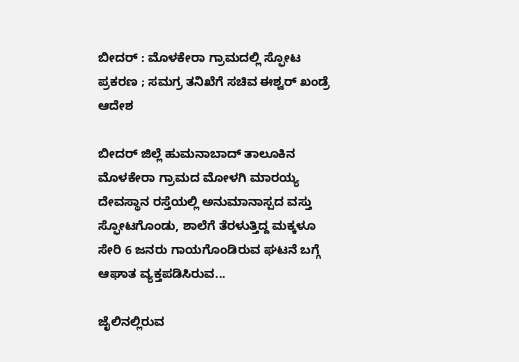ಬೀದರ್‌ : ಮೊಳಕೇರಾ ಗ್ರಾಮದಲ್ಲಿ ಸ್ಫೋಟ ಪ್ರಕರಣ ; ಸಮಗ್ರ ತನಿಖೆಗೆ ಸಚಿವ ಈಶ್ವರ್ ಖಂಡ್ರೆ ಆದೇಶ

ಬೀದರ್ ಜಿಲ್ಲೆ ಹುಮನಾಬಾದ್ ತಾಲೂಕಿನ ಮೊಳಕೇರಾ ಗ್ರಾಮದ ಮೋಳಗಿ ಮಾರಯ್ಯ ದೇವಸ್ಥಾನ ರಸ್ತೆಯಲ್ಲಿ ಅನುಮಾನಾಸ್ಪದ ವಸ್ತು ಸ್ಫೋಟಗೊಂಡು, ಶಾಲೆಗೆ ತೆರಳುತ್ತಿದ್ದ ಮಕ್ಕಳೂ ಸೇರಿ 6 ಜನರು ಗಾಯಗೊಂಡಿರುವ ಘಟನೆ ಬಗ್ಗೆ ಆಘಾತ ವ್ಯಕ್ತಪಡಿಸಿರುವ...

ಜೈಲಿನಲ್ಲಿರುವ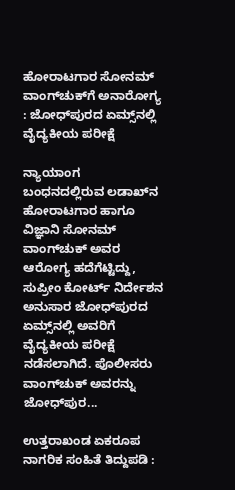ಹೋರಾಟಗಾರ ಸೋನಮ್ ವಾಂಗ್‌ಚುಕ್‌ಗೆ ಅನಾರೋಗ್ಯ : ಜೋಧ್‌ಪುರದ ಏಮ್ಸ್‌ನಲ್ಲಿ ವೈದ್ಯಕೀಯ ಪರೀಕ್ಷೆ

ನ್ಯಾಯಾಂಗ ಬಂಧನದಲ್ಲಿರುವ ಲಡಾಖ್‌ನ ಹೋರಾಟಗಾರ ಹಾಗೂ ವಿಜ್ಞಾನಿ ಸೋನಮ್ ವಾಂಗ್‌ಚುಕ್ ಅವರ ಆರೋಗ್ಯ ಹದೆಗೆಟ್ಟಿದ್ದು, ಸುಪ್ರೀಂ ಕೋರ್ಟ್ ನಿರ್ದೇಶನ ಅನುಸಾರ ಜೋಧ್‌ಪುರದ ಏಮ್ಸ್‌ನಲ್ಲಿ ಅವರಿಗೆ ವೈದ್ಯಕೀಯ ಪರೀಕ್ಷೆ ನಡೆಸಲಾಗಿದೆ. ಪೊಲೀಸರು ವಾಂಗ್‌ಚುಕ್ ಅವರನ್ನು ಜೋಧ್‌ಪುರ...

ಉತ್ತರಾಖಂಡ ಏಕರೂಪ ನಾಗರಿಕ ಸಂಹಿತೆ ತಿದ್ದುಪಡಿ :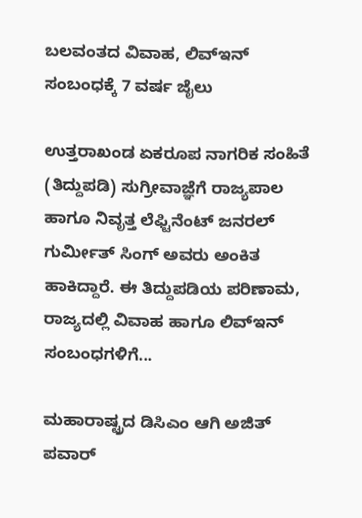ಬಲವಂತದ ವಿವಾಹ, ಲಿವ್‌ಇನ್ ಸಂಬಂಧಕ್ಕೆ 7 ವರ್ಷ ಜೈಲು

ಉತ್ತರಾಖಂಡ ಏಕರೂಪ ನಾಗರಿಕ ಸಂಹಿತೆ (ತಿದ್ದುಪಡಿ) ಸುಗ್ರೀವಾಜ್ಞೆಗೆ ರಾಜ್ಯಪಾಲ ಹಾಗೂ ನಿವೃತ್ತ ಲೆಫ್ಟಿನೆಂಟ್ ಜನರಲ್ ಗುರ್ಮೀತ್ ಸಿಂಗ್ ಅವರು ಅಂಕಿತ ಹಾಕಿದ್ದಾರೆ. ಈ ತಿದ್ದುಪಡಿಯ ಪರಿಣಾಮ, ರಾಜ್ಯದಲ್ಲಿ ವಿವಾಹ ಹಾಗೂ ಲಿವ್‌ಇನ್ ಸಂಬಂಧಗಳಿಗೆ...

ಮಹಾರಾಷ್ಟ್ರದ ಡಿಸಿಎಂ ಆಗಿ ಅಜಿತ್ ಪವಾರ್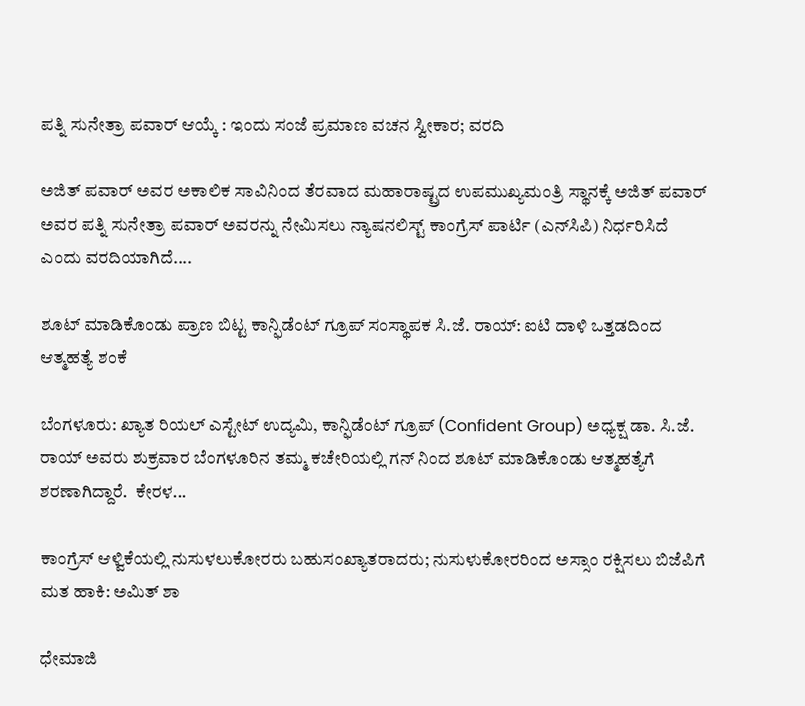ಪತ್ನಿ ಸುನೇತ್ರಾ ಪವಾರ್ ಆಯ್ಕೆ : ಇಂದು ಸಂಜೆ ಪ್ರಮಾಣ ವಚನ ಸ್ವೀಕಾರ; ವರದಿ

ಅಜಿತ್ ಪವಾರ್ ಅವರ ಅಕಾಲಿಕ ಸಾವಿನಿಂದ ತೆರವಾದ ಮಹಾರಾಷ್ಟ್ರದ ಉಪಮುಖ್ಯಮಂತ್ರಿ ಸ್ಥಾನಕ್ಕೆ ಅಜಿತ್ ಪವಾರ್ ಅವರ ಪತ್ನಿ ಸುನೇತ್ರಾ ಪವಾರ್ ಅವರನ್ನು ನೇಮಿಸಲು ನ್ಯಾಷನಲಿಸ್ಟ್ ಕಾಂಗ್ರೆಸ್ ಪಾರ್ಟಿ (ಎನ್‌ಸಿಪಿ) ನಿರ್ಧರಿಸಿದೆ ಎಂದು ವರದಿಯಾಗಿದೆ....

ಶೂಟ್ ಮಾಡಿಕೊಂಡು ಪ್ರಾಣ ಬಿಟ್ಟ ಕಾನ್ಫಿಡೆಂಟ್ ಗ್ರೂಪ್ ಸಂಸ್ಥಾಪಕ ಸಿ.ಜೆ. ರಾಯ್: ಐಟಿ ದಾಳಿ ಒತ್ತಡದಿಂದ ಆತ್ಮಹತ್ಯೆ ಶಂಕೆ

ಬೆಂಗಳೂರು: ಖ್ಯಾತ ರಿಯಲ್ ಎಸ್ಟೇಟ್ ಉದ್ಯಮಿ, ಕಾನ್ಫಿಡೆಂಟ್ ಗ್ರೂಪ್ (Confident Group) ಅಧ್ಯಕ್ಷ ಡಾ. ಸಿ.ಜೆ. ರಾಯ್ ಅವರು ಶುಕ್ರವಾರ ಬೆಂಗಳೂರಿನ ತಮ್ಮ ಕಚೇರಿಯಲ್ಲಿ ಗನ್ ನಿಂದ ಶೂಟ್ ಮಾಡಿಕೊಂಡು ಆತ್ಮಹತ್ಯೆಗೆ ಶರಣಾಗಿದ್ದಾರೆ.  ಕೇರಳ...

ಕಾಂಗ್ರೆಸ್ ಆಳ್ವಿಕೆಯಲ್ಲಿ ನುಸುಳಲುಕೋರರು ಬಹುಸಂಖ್ಯಾತರಾದರು; ನುಸುಳುಕೋರರಿಂದ ಅಸ್ಸಾಂ ರಕ್ಷಿಸಲು ಬಿಜೆಪಿಗೆ ಮತ ಹಾಕಿ: ಅಮಿತ್ ಶಾ

ಧೇಮಾಜಿ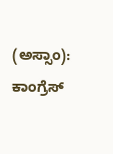(ಅಸ್ಸಾಂ): ಕಾಂಗ್ರೆಸ್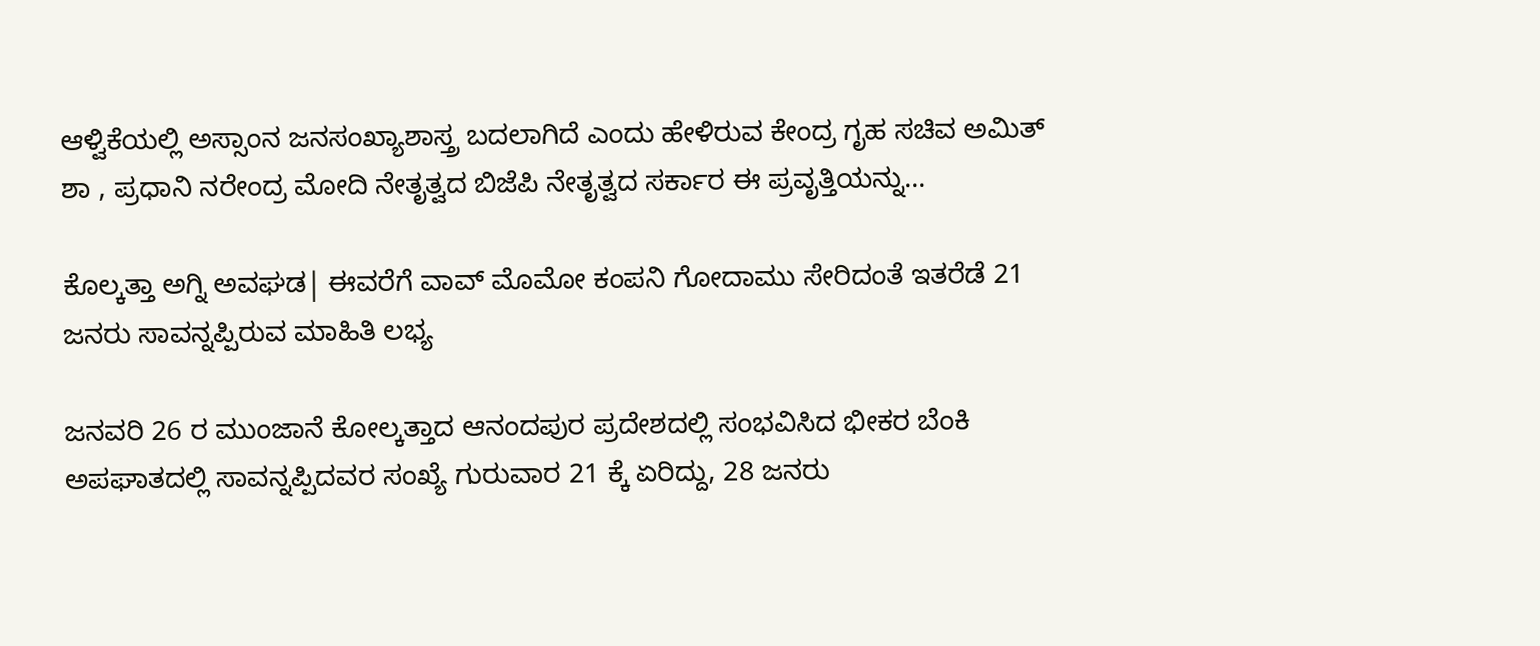ಆಳ್ವಿಕೆಯಲ್ಲಿ ಅಸ್ಸಾಂನ ಜನಸಂಖ್ಯಾಶಾಸ್ತ್ರ ಬದಲಾಗಿದೆ ಎಂದು ಹೇಳಿರುವ ಕೇಂದ್ರ ಗೃಹ ಸಚಿವ ಅಮಿತ್ ಶಾ , ಪ್ರಧಾನಿ ನರೇಂದ್ರ ಮೋದಿ ನೇತೃತ್ವದ ಬಿಜೆಪಿ ನೇತೃತ್ವದ ಸರ್ಕಾರ ಈ ಪ್ರವೃತ್ತಿಯನ್ನು...

ಕೊಲ್ಕತ್ತಾ ಅಗ್ನಿ ಅವಘಡ| ಈವರೆಗೆ ವಾವ್ ಮೊಮೋ ಕಂಪನಿ ಗೋದಾಮು ಸೇರಿದಂತೆ ಇತರೆಡೆ 21 ಜನರು ಸಾವನ್ನಪ್ಪಿರುವ ಮಾಹಿತಿ ಲಭ್ಯ

ಜನವರಿ 26 ರ ಮುಂಜಾನೆ ಕೋಲ್ಕತ್ತಾದ ಆನಂದಪುರ ಪ್ರದೇಶದಲ್ಲಿ ಸಂಭವಿಸಿದ ಭೀಕರ ಬೆಂಕಿ ಅಪಘಾತದಲ್ಲಿ ಸಾವನ್ನಪ್ಪಿದವರ ಸಂಖ್ಯೆ ಗುರುವಾರ 21 ಕ್ಕೆ ಏರಿದ್ದು, 28 ಜನರು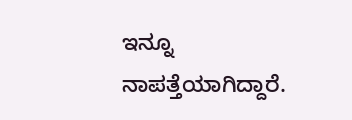ಇನ್ನೂ ನಾಪತ್ತೆಯಾಗಿದ್ದಾರೆ.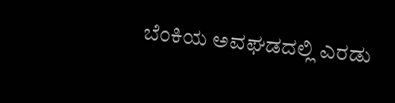ಬೆಂಕಿಯ ಅವಘಡದಲ್ಲಿ ಎರಡು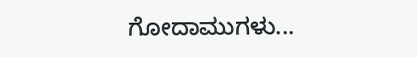ಗೋದಾಮುಗಳು...